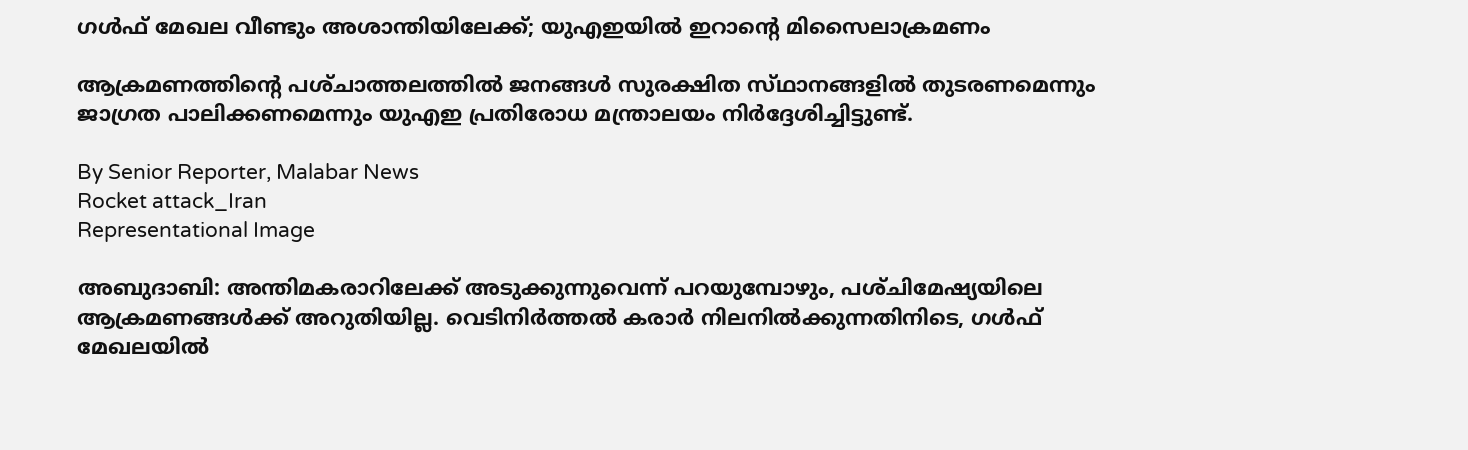ഗൾഫ് മേഖല വീണ്ടും അശാന്തിയിലേക്ക്; യുഎഇയിൽ ഇറാന്റെ മിസൈലാക്രമണം

ആക്രമണത്തിന്റെ പശ്‌ചാത്തലത്തിൽ ജനങ്ങൾ സുരക്ഷിത സ്‌ഥാനങ്ങളിൽ തുടരണമെന്നും ജാഗ്രത പാലിക്കണമെന്നും യുഎഇ പ്രതിരോധ മന്ത്രാലയം നിർദ്ദേശിച്ചിട്ടുണ്ട്.

By Senior Reporter, Malabar News
Rocket attack_Iran
Representational Image

അബുദാബി: അന്തിമകരാറിലേക്ക് അടുക്കുന്നുവെന്ന് പറയുമ്പോഴും, പശ്‌ചിമേഷ്യയിലെ ആക്രമണങ്ങൾക്ക് അറുതിയില്ല. വെടിനിർത്തൽ കരാർ നിലനിൽക്കുന്നതിനിടെ, ഗൾഫ് മേഖലയിൽ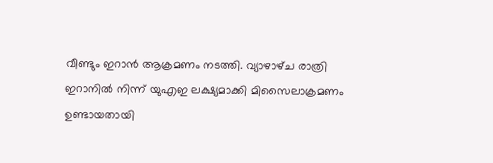വീണ്ടും ഇറാൻ ആക്രമണം നടത്തി. വ്യാഴാഴ്‌ച രാത്രി ഇറാനിൽ നിന്ന് യുഎഇ ലക്ഷ്യമാക്കി മിസൈലാക്രമണം ഉണ്ടായതായി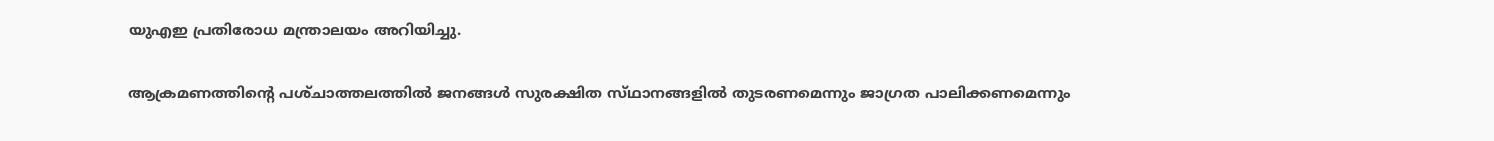യുഎഇ പ്രതിരോധ മന്ത്രാലയം അറിയിച്ചു.

ആക്രമണത്തിന്റെ പശ്‌ചാത്തലത്തിൽ ജനങ്ങൾ സുരക്ഷിത സ്‌ഥാനങ്ങളിൽ തുടരണമെന്നും ജാഗ്രത പാലിക്കണമെന്നും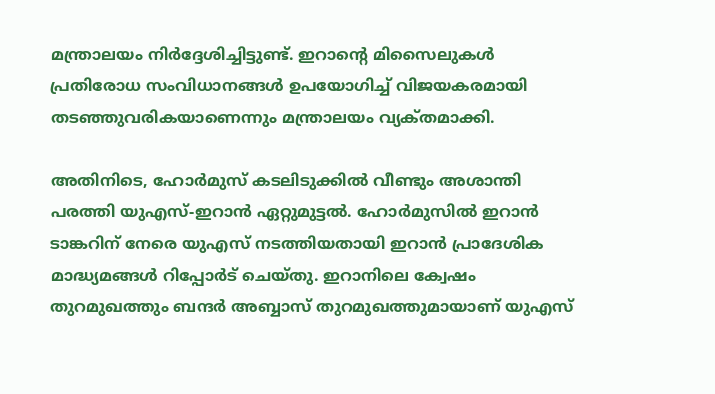മന്ത്രാലയം നിർദ്ദേശിച്ചിട്ടുണ്ട്. ഇറാന്റെ മിസൈലുകൾ പ്രതിരോധ സംവിധാനങ്ങൾ ഉപയോഗിച്ച് വിജയകരമായി തടഞ്ഞുവരികയാണെന്നും മന്ത്രാലയം വ്യക്‌തമാക്കി.

അതിനിടെ, ഹോർമുസ് കടലിടുക്കിൽ വീണ്ടും അശാന്തി പരത്തി യുഎസ്-ഇറാൻ ഏറ്റുമുട്ടൽ. ഹോർമുസിൽ ഇറാൻ ടാങ്കറിന് നേരെ യുഎസ് നടത്തിയതായി ഇറാൻ പ്രാദേശിക മാദ്ധ്യമങ്ങൾ റിപ്പോർട് ചെയ്‌തു. ഇറാനിലെ ക്വേഷം തുറമുഖത്തും ബന്ദർ അബ്ബാസ് തുറമുഖത്തുമായാണ് യുഎസ്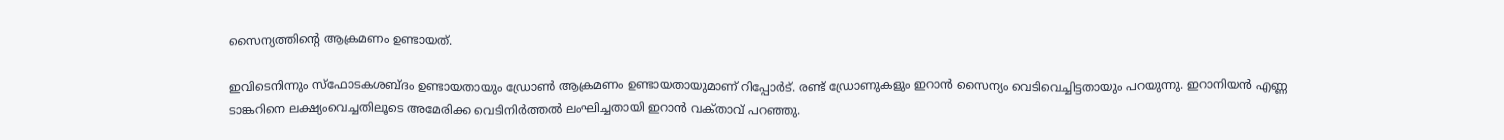സൈന്യത്തിന്റെ ആക്രമണം ഉണ്ടായത്.

ഇവിടെനിന്നും സ്‍ഫോടകശബ്‌ദം ഉണ്ടായതായും ഡ്രോൺ ആക്രമണം ഉണ്ടായതായുമാണ് റിപ്പോർട്. രണ്ട് ഡ്രോണുകളും ഇറാൻ സൈന്യം വെടിവെച്ചിട്ടതായും പറയുന്നു. ഇറാനിയൻ എണ്ണ ടാങ്കറിനെ ലക്ഷ്യംവെച്ചതിലൂടെ അമേരിക്ക വെടിനിർത്തൽ ലംഘിച്ചതായി ഇറാൻ വക്‌താവ്‌ പറഞ്ഞു.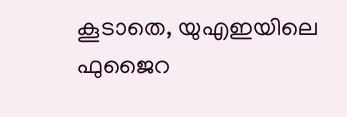കൂടാതെ, യുഎഇയിലെ ഫുജൈറ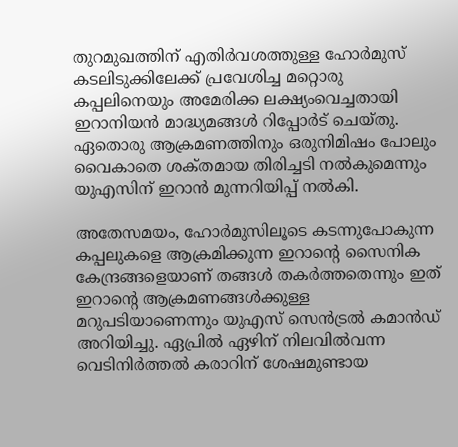തുറമുഖത്തിന് എതിർവശത്തുള്ള ഹോർമുസ് കടലിടുക്കിലേക്ക് പ്രവേശിച്ച മറ്റൊരു കപ്പലിനെയും അമേരിക്ക ലക്ഷ്യംവെച്ചതായി ഇറാനിയൻ മാദ്ധ്യമങ്ങൾ റിപ്പോർട് ചെയ്‌തു. ഏതൊരു ആക്രമണത്തിനും ഒരുനിമിഷം പോലും വൈകാതെ ശക്‌തമായ തിരിച്ചടി നൽകുമെന്നും യുഎസിന് ഇറാൻ മുന്നറിയിപ്പ് നൽകി.

അതേസമയം, ഹോർമുസിലൂടെ കടന്നുപോകുന്ന കപ്പലുകളെ ആക്രമിക്കുന്ന ഇറാന്റെ സൈനിക കേന്ദ്രങ്ങളെയാണ് തങ്ങൾ തകർത്തതെന്നും ഇത് ഇറാന്റെ ആക്രമണങ്ങൾക്കുള്ള മറുപടിയാണെന്നും യുഎസ് സെൻട്രൽ കമാൻഡ് അറിയിച്ചു. ഏപ്രിൽ ഏഴിന് നിലവിൽവന്ന വെടിനിർത്തൽ കരാറിന് ശേഷമുണ്ടായ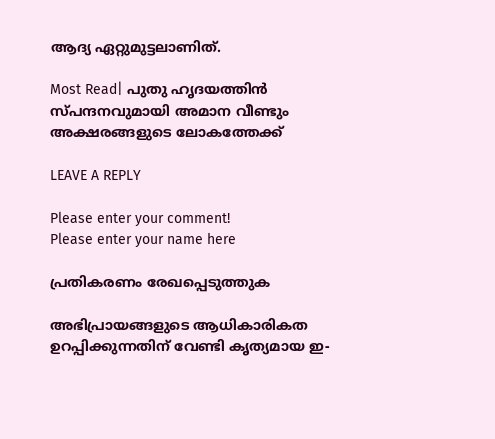ആദ്യ ഏറ്റുമുട്ടലാണിത്.

Most Read| പുതു ഹൃദയത്തിൻ സ്‌പന്ദനവുമായി അമാന വീണ്ടും അക്ഷരങ്ങളുടെ ലോകത്തേക്ക്

LEAVE A REPLY

Please enter your comment!
Please enter your name here

പ്രതികരണം രേഖപ്പെടുത്തുക

അഭിപ്രായങ്ങളുടെ ആധികാരികത ഉറപ്പിക്കുന്നതിന് വേണ്ടി കൃത്യമായ ഇ-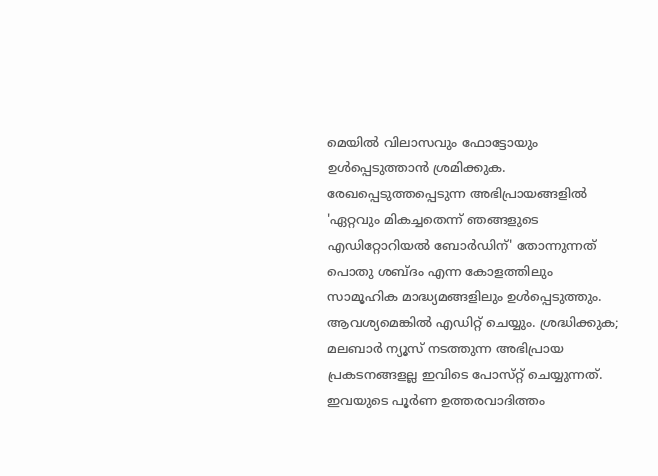മെയിൽ വിലാസവും ഫോട്ടോയും ഉൾപ്പെടുത്താൻ ശ്രമിക്കുക. രേഖപ്പെടുത്തപ്പെടുന്ന അഭിപ്രായങ്ങളിൽ 'ഏറ്റവും മികച്ചതെന്ന് ഞങ്ങളുടെ എഡിറ്റോറിയൽ ബോർഡിന്' തോന്നുന്നത് പൊതു ശബ്‌ദം എന്ന കോളത്തിലും സാമൂഹിക മാദ്ധ്യമങ്ങളിലും ഉൾപ്പെടുത്തും. ആവശ്യമെങ്കിൽ എഡിറ്റ് ചെയ്യും. ശ്രദ്ധിക്കുക; മലബാർ ന്യൂസ് നടത്തുന്ന അഭിപ്രായ പ്രകടനങ്ങളല്ല ഇവിടെ പോസ്‌റ്റ് ചെയ്യുന്നത്. ഇവയുടെ പൂർണ ഉത്തരവാദിത്തം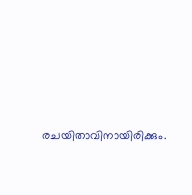രചയിതാവിനായിരിക്കും.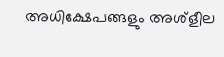അധിക്ഷേപങ്ങളും അശ്‌ളീല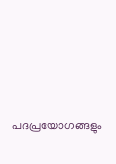പദപ്രയോഗങ്ങളും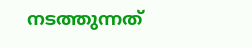നടത്തുന്നത്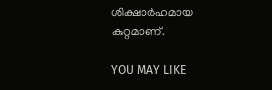ശിക്ഷാർഹമായ കുറ്റമാണ്.

YOU MAY LIKE